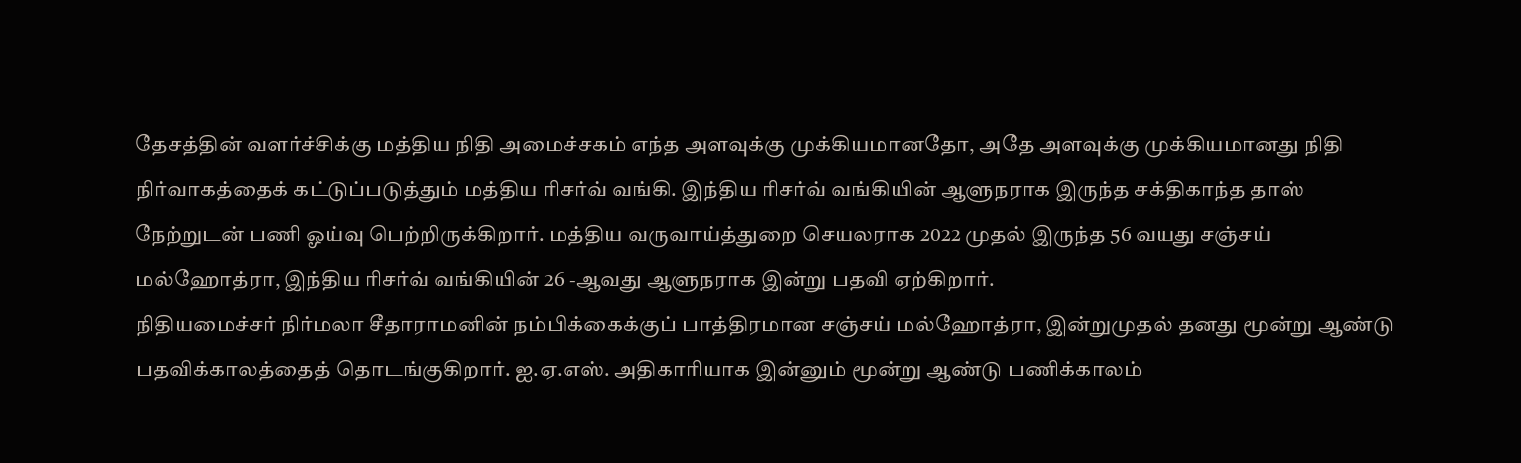தேசத்தின் வளர்ச்சிக்கு மத்திய நிதி அமைச்சகம் எந்த அளவுக்கு முக்கியமானதோ, அதே அளவுக்கு முக்கியமானது நிதி நிர்வாகத்தைக் கட்டுப்படுத்தும் மத்திய ரிசர்வ் வங்கி. இந்திய ரிசர்வ் வங்கியின் ஆளுநராக இருந்த சக்திகாந்த தாஸ் நேற்றுடன் பணி ஓய்வு பெற்றிருக்கிறார். மத்திய வருவாய்த்துறை செயலராக 2022 முதல் இருந்த 56 வயது சஞ்சய் மல்ஹோத்ரா, இந்திய ரிசர்வ் வங்கியின் 26 -ஆவது ஆளுநராக இன்று பதவி ஏற்கிறார்.
நிதியமைச்சர் நிர்மலா சீதாராமனின் நம்பிக்கைக்குப் பாத்திரமான சஞ்சய் மல்ஹோத்ரா, இன்றுமுதல் தனது மூன்று ஆண்டு பதவிக்காலத்தைத் தொடங்குகிறார். ஐ.ஏ.எஸ். அதிகாரியாக இன்னும் மூன்று ஆண்டு பணிக்காலம்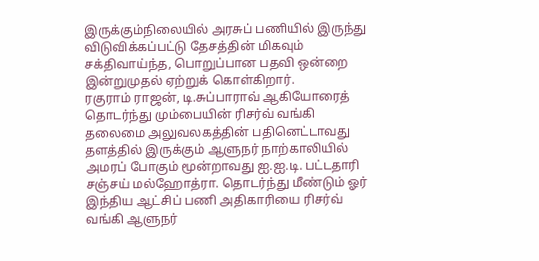இருக்கும்நிலையில் அரசுப் பணியில் இருந்து விடுவிக்கப்பட்டு தேசத்தின் மிகவும் சக்திவாய்ந்த, பொறுப்பான பதவி ஒன்றை இன்றுமுதல் ஏற்றுக் கொள்கிறார்.
ரகுராம் ராஜன், டி.சுப்பாராவ் ஆகியோரைத் தொடர்ந்து மும்பையின் ரிசர்வ் வங்கி தலைமை அலுவலகத்தின் பதினெட்டாவது தளத்தில் இருக்கும் ஆளுநர் நாற்காலியில் அமரப் போகும் மூன்றாவது ஐ.ஐ.டி. பட்டதாரி சஞ்சய் மல்ஹோத்ரா. தொடர்ந்து மீண்டும் ஓர் இந்திய ஆட்சிப் பணி அதிகாரியை ரிசர்வ் வங்கி ஆளுநர்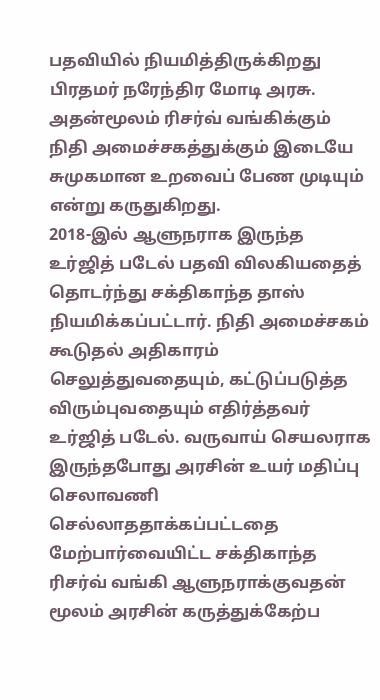பதவியில் நியமித்திருக்கிறது பிரதமர் நரேந்திர மோடி அரசு. அதன்மூலம் ரிசர்வ் வங்கிக்கும் நிதி அமைச்சகத்துக்கும் இடையே சுமுகமான உறவைப் பேண முடியும் என்று கருதுகிறது.
2018-இல் ஆளுநராக இருந்த உர்ஜித் படேல் பதவி விலகியதைத் தொடர்ந்து சக்திகாந்த தாஸ் நியமிக்கப்பட்டார். நிதி அமைச்சகம் கூடுதல் அதிகாரம் செலுத்துவதையும், கட்டுப்படுத்த விரும்புவதையும் எதிர்த்தவர் உர்ஜித் படேல். வருவாய் செயலராக இருந்தபோது அரசின் உயர் மதிப்பு செலாவணி செல்லாததாக்கப்பட்டதை மேற்பார்வையிட்ட சக்திகாந்த ரிசர்வ் வங்கி ஆளுநராக்குவதன் மூலம் அரசின் கருத்துக்கேற்ப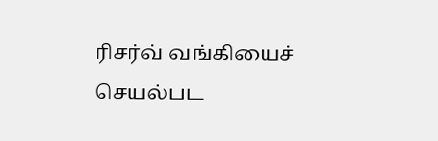ரிசர்வ் வங்கியைச் செயல்பட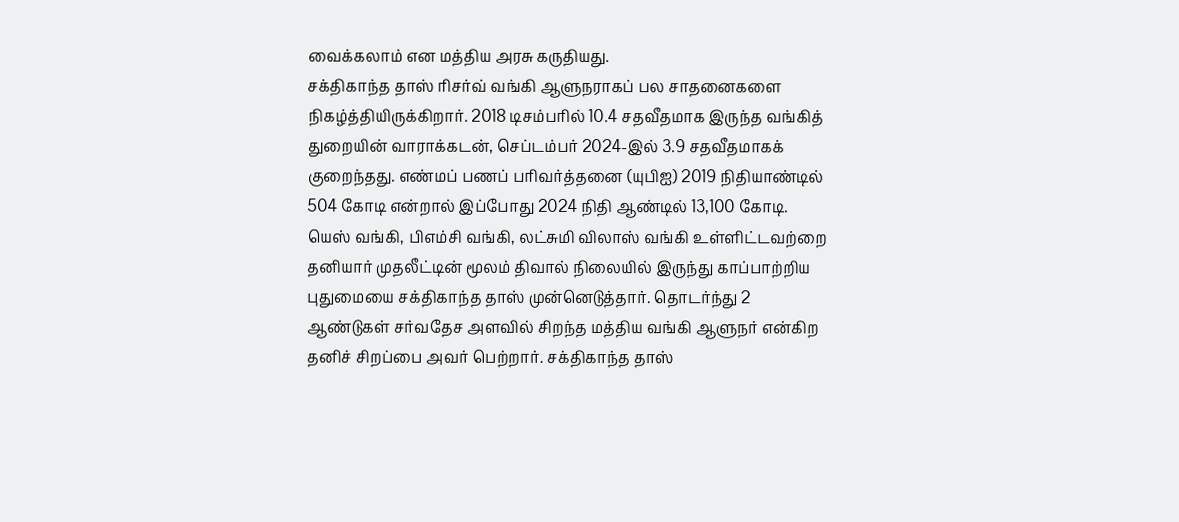வைக்கலாம் என மத்திய அரசு கருதியது.
சக்திகாந்த தாஸ் ரிசர்வ் வங்கி ஆளுநராகப் பல சாதனைகளை நிகழ்த்தியிருக்கிறார். 2018 டிசம்பரில் 10.4 சதவீதமாக இருந்த வங்கித் துறையின் வாராக்கடன், செப்டம்பர் 2024-இல் 3.9 சதவீதமாகக் குறைந்தது. எண்மப் பணப் பரிவர்த்தனை (யுபிஐ) 2019 நிதியாண்டில் 504 கோடி என்றால் இப்போது 2024 நிதி ஆண்டில் 13,100 கோடி.
யெஸ் வங்கி, பிஎம்சி வங்கி, லட்சுமி விலாஸ் வங்கி உள்ளிட்டவற்றை தனியார் முதலீட்டின் மூலம் திவால் நிலையில் இருந்து காப்பாற்றிய புதுமையை சக்திகாந்த தாஸ் முன்னெடுத்தார். தொடர்ந்து 2 ஆண்டுகள் சர்வதேச அளவில் சிறந்த மத்திய வங்கி ஆளுநர் என்கிற தனிச் சிறப்பை அவர் பெற்றார். சக்திகாந்த தாஸ்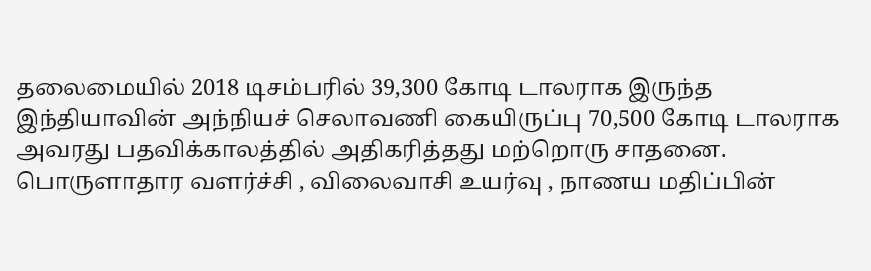தலைமையில் 2018 டிசம்பரில் 39,300 கோடி டாலராக இருந்த இந்தியாவின் அந்நியச் செலாவணி கையிருப்பு 70,500 கோடி டாலராக அவரது பதவிக்காலத்தில் அதிகரித்தது மற்றொரு சாதனை.
பொருளாதார வளர்ச்சி , விலைவாசி உயர்வு , நாணய மதிப்பின்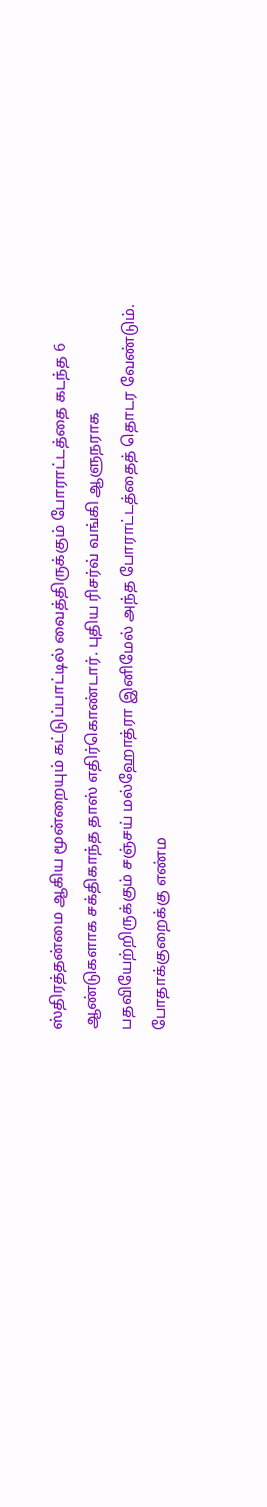ஸ்திரத்தன்மை ஆகிய மூன்றையும் கட்டுப்பாட்டில் வைத்திருக்கும் போராட்டத்தை கடந்த 6 ஆண்டுகளாக சக்திகாந்த தாஸ் எதிர்கொண்டார். புதிய ரிசர்வ் வங்கி ஆளுநராக பதவியேற்றிருக்கும் சஞ்சய் மல்ஹோத்ரா இனிமேல் அந்த போராட்டத்தைத் தொடர வேண்டும். போதாக்குறைக்கு எண்ம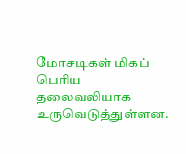மோசடிகள் மிகப் பெரிய தலைவலியாக உருவெடுத்துள்ளன.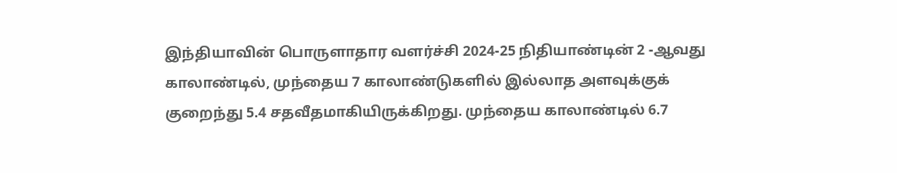இந்தியாவின் பொருளாதார வளர்ச்சி 2024-25 நிதியாண்டின் 2 -ஆவது காலாண்டில், முந்தைய 7 காலாண்டுகளில் இல்லாத அளவுக்குக் குறைந்து 5.4 சதவீதமாகியிருக்கிறது. முந்தைய காலாண்டில் 6.7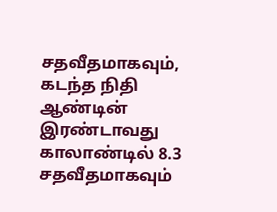சதவீதமாகவும், கடந்த நிதி ஆண்டின் இரண்டாவது காலாண்டில் 8.3 சதவீதமாகவும்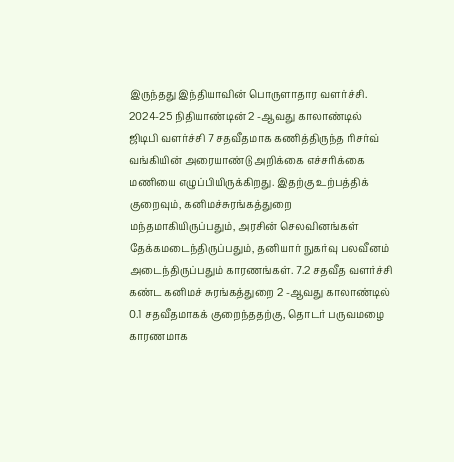இருந்தது இந்தியாவின் பொருளாதார வளர்ச்சி.
2024-25 நிதியாண்டின் 2 -ஆவது காலாண்டில் ஜிடிபி வளர்ச்சி 7 சதவீதமாக கணித்திருந்த ரிசர்வ் வங்கியின் அரையாண்டு அறிக்கை எச்சரிக்கை மணியை எழுப்பியிருக்கிறது. இதற்கு உற்பத்திக் குறைவும், கனிமச்சுரங்கத்துறை மந்தமாகியிருப்பதும், அரசின் செலவினங்கள் தேக்கமடைந்திருப்பதும், தனியார் நுகர்வு பலவீனம் அடைந்திருப்பதும் காரணங்கள். 7.2 சதவீத வளர்ச்சி கண்ட கனிமச் சுரங்கத்துறை 2 -ஆவது காலாண்டில் 0.1 சதவீதமாகக் குறைந்ததற்கு, தொடர் பருவமழை காரணமாக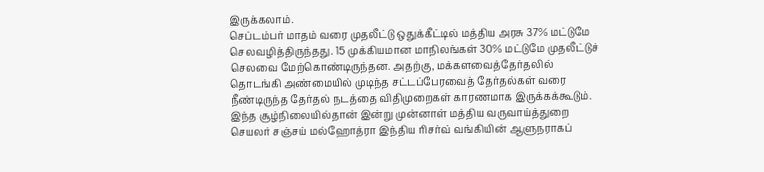இருக்கலாம்.
செப்டம்பர் மாதம் வரை முதலீட்டு ஒதுக்கீட்டில் மத்திய அரசு 37% மட்டுமே செலவழித்திருந்தது. 15 முக்கியமான மாநிலங்கள் 30% மட்டுமே முதலீட்டுச் செலவை மேற்கொண்டிருந்தன. அதற்கு, மக்களவைத்தேர்தலில் தொடங்கி அண்மையில் முடிந்த சட்டப்பேரவைத் தேர்தல்கள் வரை நீண்டிருந்த தேர்தல் நடத்தை விதிமுறைகள் காரணமாக இருக்கக்கூடும்.
இந்த சூழ்நிலையில்தான் இன்று முன்னாள் மத்திய வருவாய்த்துறை செயலர் சஞ்சய் மல்ஹோத்ரா இந்திய ரிசர்வ் வங்கியின் ஆளுநராகப்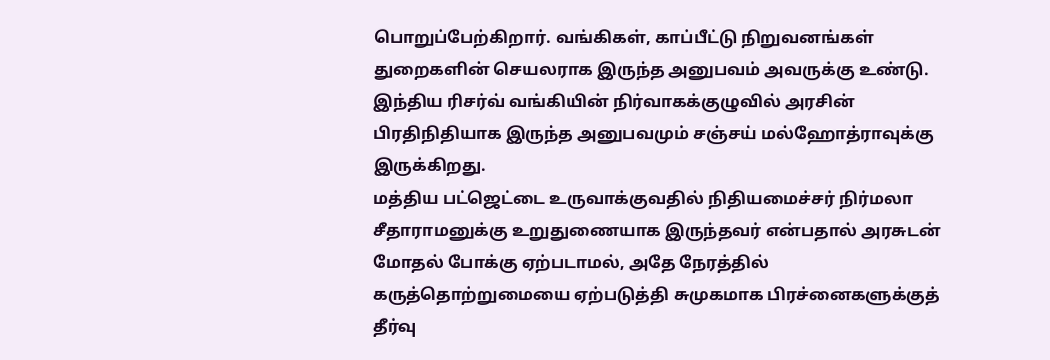பொறுப்பேற்கிறார். வங்கிகள், காப்பீட்டு நிறுவனங்கள் துறைகளின் செயலராக இருந்த அனுபவம் அவருக்கு உண்டு. இந்திய ரிசர்வ் வங்கியின் நிர்வாகக்குழுவில் அரசின் பிரதிநிதியாக இருந்த அனுபவமும் சஞ்சய் மல்ஹோத்ராவுக்கு இருக்கிறது.
மத்திய பட்ஜெட்டை உருவாக்குவதில் நிதியமைச்சர் நிர்மலா சீதாராமனுக்கு உறுதுணையாக இருந்தவர் என்பதால் அரசுடன் மோதல் போக்கு ஏற்படாமல், அதே நேரத்தில் கருத்தொற்றுமையை ஏற்படுத்தி சுமுகமாக பிரச்னைகளுக்குத் தீர்வு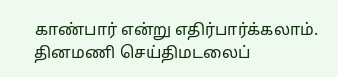காண்பார் என்று எதிர்பார்க்கலாம்.
தினமணி செய்திமடலைப்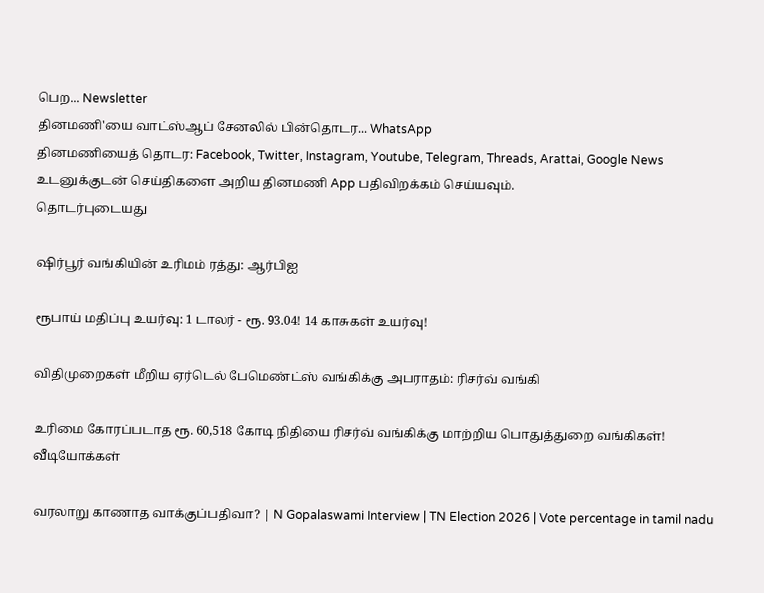பெற... Newsletter
தினமணி'யை வாட்ஸ்ஆப் சேனலில் பின்தொடர... WhatsApp
தினமணியைத் தொடர: Facebook, Twitter, Instagram, Youtube, Telegram, Threads, Arattai, Google News
உடனுக்குடன் செய்திகளை அறிய தினமணி App பதிவிறக்கம் செய்யவும்.
தொடர்புடையது

ஷிர்பூர் வங்கியின் உரிமம் ரத்து: ஆர்பிஐ

ரூபாய் மதிப்பு உயர்வு: 1 டாலர் - ரூ. 93.04! 14 காசுகள் உயர்வு!

விதிமுறைகள் மீறிய ஏர்டெல் பேமெண்ட்ஸ் வங்கிக்கு அபராதம்: ரிசர்வ் வங்கி

உரிமை கோரப்படாத ரூ. 60,518 கோடி நிதியை ரிசர்வ் வங்கிக்கு மாற்றிய பொதுத்துறை வங்கிகள்!
வீடியோக்கள்

வரலாறு காணாத வாக்குப்பதிவா? | N Gopalaswami Interview | TN Election 2026 | Vote percentage in tamil nadu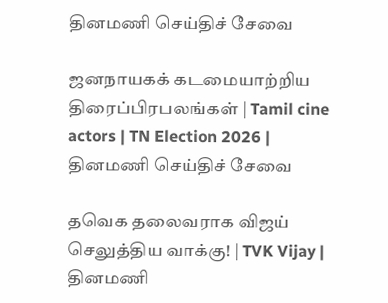தினமணி செய்திச் சேவை

ஜனநாயகக் கடமையாற்றிய திரைப்பிரபலங்கள் | Tamil cine actors | TN Election 2026 |
தினமணி செய்திச் சேவை

தவெக தலைவராக விஜய் செலுத்திய வாக்கு! | TVK Vijay |
தினமணி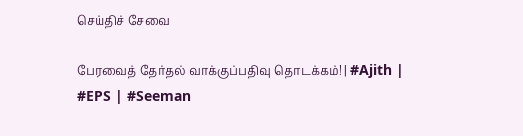செய்திச் சேவை

பேரவைத் தேர்தல் வாக்குப்பதிவு தொடக்கம்! | #Ajith | #EPS | #Seeman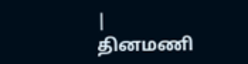|
தினமணி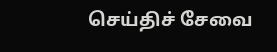செய்திச் சேவை